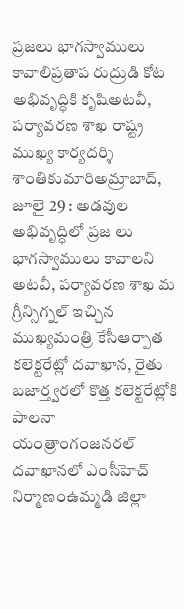ప్రజలు భాగస్వాములు కావాలిప్రతాప రుద్రుడి కోట అభివృద్ధికి కృషిఅటవీ, పర్యావరణ శాఖ రాష్ట్ర ముఖ్య కార్యదర్శి శాంతికుమారిఅమ్రాబాద్, జూలై 29 : అడవుల అభివృద్ధిలో ప్రజ లు భాగస్వాములు కావాలని అటవీ, పర్యావరణ శాఖ మ
గ్రీన్సిగ్నల్ ఇచ్చిన ముఖ్యమంత్రి కేసీఆర్పాత కలెక్టరేట్లో దవాఖాన, రైతు బజార్త్వరలో కొత్త కలెక్టరేట్లోకి పాలనా యంత్రాంగంజనరల్ దవాఖానలో ఎంసీహెచ్ నిర్మాణంఉమ్మడి జిల్లా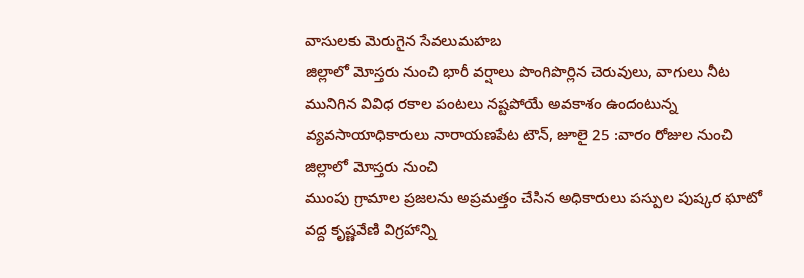వాసులకు మెరుగైన సేవలుమహబ
జిల్లాలో మోస్తరు నుంచి భారీ వర్షాలు పొంగిపొర్లిన చెరువులు, వాగులు నీట మునిగిన వివిధ రకాల పంటలు నష్టపోయే అవకాశం ఉందంటున్న వ్యవసాయాధికారులు నారాయణపేట టౌన్, జూలై 25 :వారం రోజుల నుంచి జిల్లాలో మోస్తరు నుంచి
ముంపు గ్రామాల ప్రజలను అప్రమత్తం చేసిన అధికారులు పస్పుల పుష్కర ఘాటో వద్ద కృష్ణవేణి విగ్రహాన్ని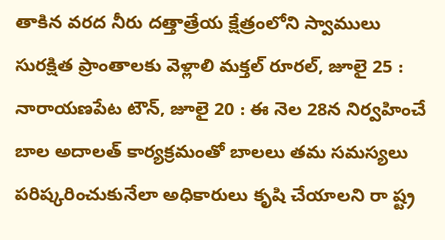తాకిన వరద నీరు దత్తాత్రేయ క్షేత్రంలోని స్వాములు సురక్షిత ప్రాంతాలకు వెళ్లాలి మక్తల్ రూరల్, జూలై 25 :
నారాయణపేట టౌన్, జూలై 20 : ఈ నెల 28న నిర్వహించే బాల అదాలత్ కార్యక్రమంతో బాలలు తమ సమస్యలు పరిష్కరించుకునేలా అధికారులు కృషి చేయాలని రా ష్ట్ర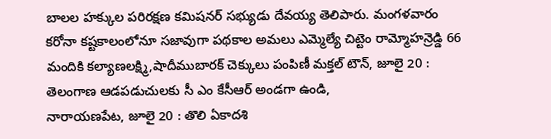బాలల హక్కుల పరిరక్షణ కమిషనర్ సభ్యుడు దేవయ్య తెలిపారు. మంగళవారం
కరోనా కష్టకాలంలోనూ సజావుగా పథకాల అమలు ఎమ్మెల్యే చిట్టెం రామ్మోహన్రెడ్డి 66 మందికి కల్యాణలక్ష్మి,షాదీముబారక్ చెక్కులు పంపిణీ మక్తల్ టౌన్, జూలై 20 : తెలంగాణ ఆడపడుచులకు సీ ఎం కేసీఆర్ అండగా ఉండి,
నారాయణపేట, జూలై 20 : తొలి ఏకాదశి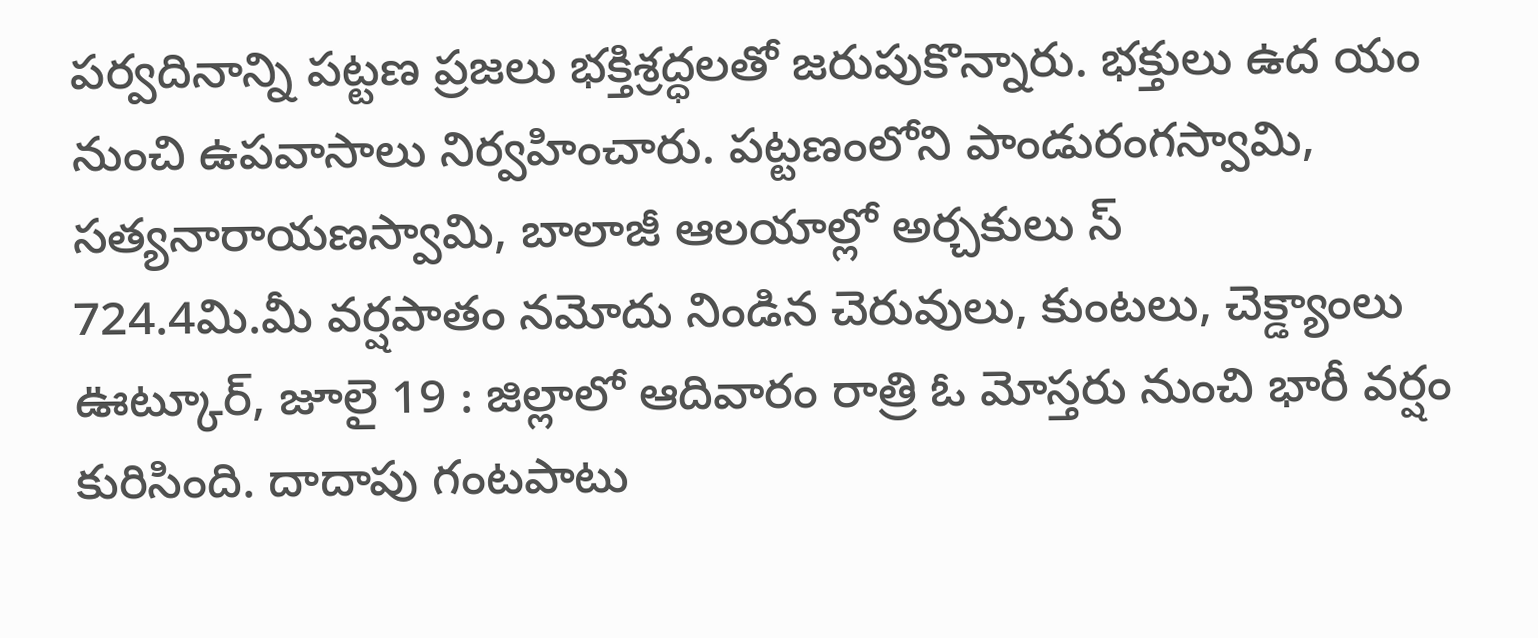పర్వదినాన్ని పట్టణ ప్రజలు భక్తిశ్రద్ధలతో జరుపుకొన్నారు. భక్తులు ఉద యం నుంచి ఉపవాసాలు నిర్వహించారు. పట్టణంలోని పాండురంగస్వామి, సత్యనారాయణస్వామి, బాలాజీ ఆలయాల్లో అర్చకులు స్
724.4మి.మీ వర్షపాతం నమోదు నిండిన చెరువులు, కుంటలు, చెక్డ్యాంలు ఊట్కూర్, జూలై 19 : జిల్లాలో ఆదివారం రాత్రి ఓ మోస్తరు నుంచి భారీ వర్షం కురిసింది. దాదాపు గంటపాటు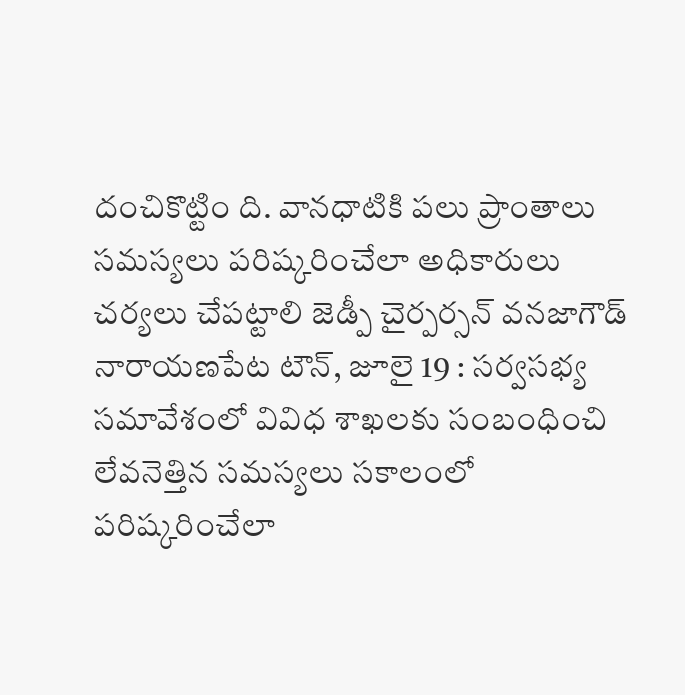దంచికొట్టిం ది. వానధాటికి పలు ప్రాంతాలు
సమస్యలు పరిష్కరించేలా అధికారులు చర్యలు చేపట్టాలి జెడ్పీ చైర్పర్సన్ వనజాగౌడ్ నారాయణపేట టౌన్, జూలై 19 : సర్వసభ్య సమావేశంలో వివిధ శాఖలకు సంబంధించి లేవనెత్తిన సమస్యలు సకాలంలో పరిష్కరించేలా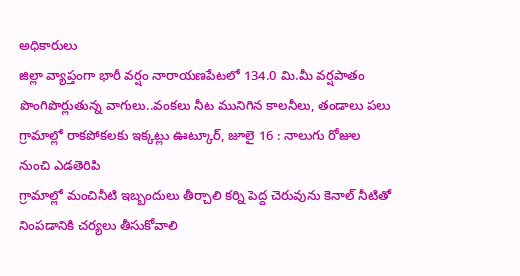అధికారులు
జిల్లా వ్యాప్తంగా భారీ వర్షం నారాయణపేటలో 134.0 మి.మీ వర్షపాతం పొంగిపొర్లుతున్న వాగులు..వంకలు నీట మునిగిన కాలనీలు, తండాలు పలు గ్రామాల్లో రాకపోకలకు ఇక్కట్లు ఊట్కూర్, జూలై 16 : నాలుగు రోజుల నుంచి ఎడతెరిపి
గ్రామాల్లో మంచినీటి ఇబ్బందులు తీర్చాలి కర్ని పెద్ద చెరువును కెనాల్ నీటితో నింపడానికి చర్యలు తీసుకోవాలి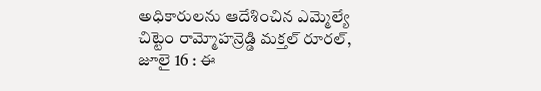అధికారులను ఆదేశించిన ఎమ్మెల్యే చిట్టెం రామ్మోహన్రెడ్డి మక్తల్ రూరల్, జూలై 16 : ఈ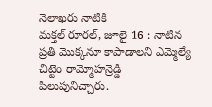నెలాఖరు నాటికి
మక్తల్ రూరల్, జూలై 16 : నాటిన ప్రతి మొక్కనూ కాపాడాలని ఎమ్మెల్యే చిట్టెం రామ్మోహన్రెడ్డి పిలుపునిచ్చారు.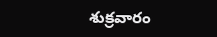శుక్రవారం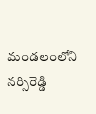మండలంలోని నర్సిరెడ్డి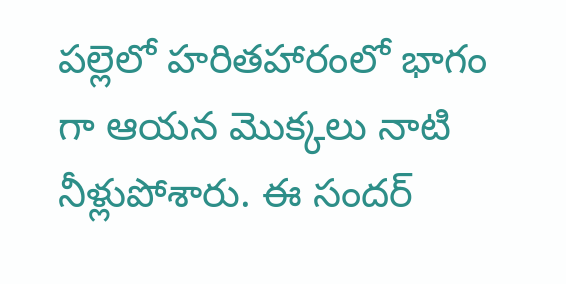పల్లెలో హరితహారంలో భాగం గా ఆయన మొక్కలు నాటి నీళ్లుపోశారు. ఈ సందర్